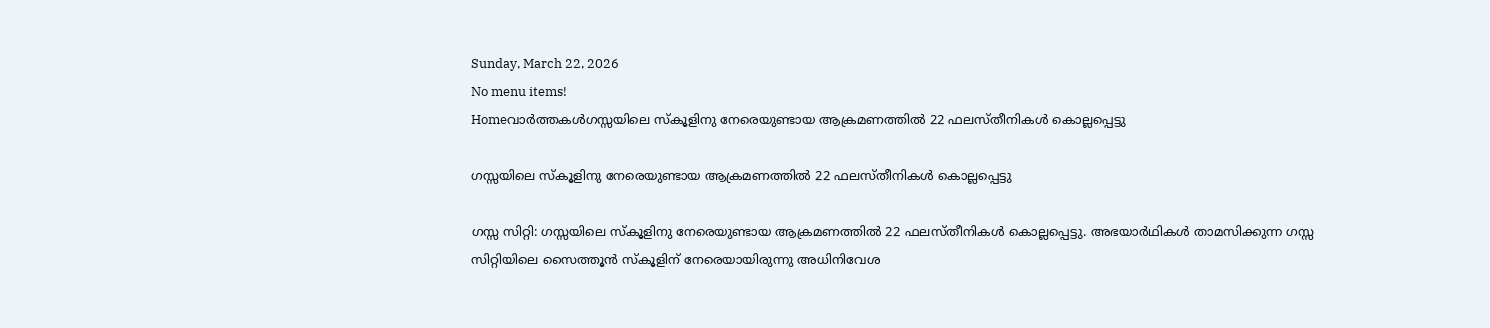Sunday, March 22, 2026
No menu items!
Homeവാർത്തകൾഗസ്സയിലെ സ്കൂളിനു നേരെയുണ്ടായ ആക്രമണത്തിൽ 22 ഫലസ്തീനികൾ കൊല്ലപ്പെട്ടു

ഗസ്സയിലെ സ്കൂളിനു നേരെയുണ്ടായ ആക്രമണത്തിൽ 22 ഫലസ്തീനികൾ കൊല്ലപ്പെട്ടു

ഗസ്സ സിറ്റി: ഗസ്സയിലെ സ്കൂളിനു നേരെയുണ്ടായ ആക്രമണത്തിൽ 22 ഫലസ്തീനികൾ കൊല്ലപ്പെട്ടു. അഭയാർഥികൾ താമസിക്കുന്ന ഗസ്സ സിറ്റിയിലെ സൈത്തൂൻ സ്കൂളിന് നേരെയായിരുന്നു അധിനിവേശ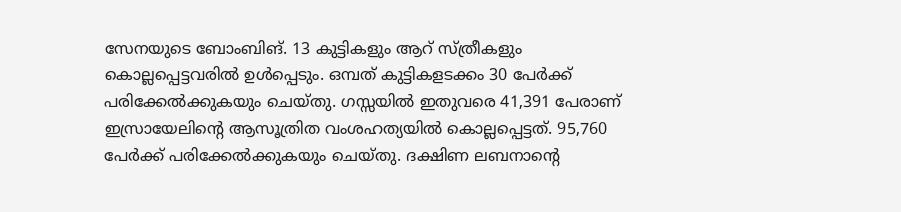സേനയുടെ ബോംബിങ്. 13 കുട്ടികളും ആറ് സ്ത്രീകളും കൊല്ലപ്പെട്ടവരിൽ ഉൾപ്പെടും. ഒമ്പത് കുട്ടികളടക്കം 30 പേർക്ക് പരിക്കേൽക്കുകയും ചെയ്തു. ഗസ്സയിൽ ഇതുവരെ 41,391 പേരാണ് ഇസ്രായേലിന്റെ ആസൂത്രിത വംശഹത്യയിൽ കൊല്ലപ്പെട്ടത്. 95,760 പേർക്ക് പരിക്കേൽക്കുകയും ചെയ്തു. ദക്ഷിണ ലബനാന്‍റെ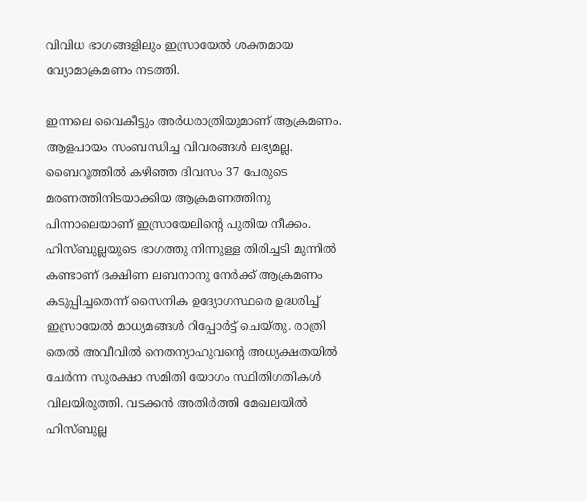വിവിധ ഭാഗങ്ങളിലും ഇസ്രായേൽ ശക്തമായ വ്യോമാക്രമണം നടത്തി.

ഇന്നലെ വൈകീട്ടും അർധരാത്രിയുമാണ് ആക്രമണം. ആളപായം സംബന്ധിച്ച വിവരങ്ങൾ ലഭ്യമല്ല. ബൈറൂത്തിൽ കഴിഞ്ഞ ദിവസം 37 പേരുടെ മരണത്തിനിടയാക്കിയ ആക്രമണത്തിനു പിന്നാലെയാണ് ഇസ്രായേലിന്‍റെ പുതിയ നീക്കം. ഹിസ്ബുല്ലയുടെ ഭാഗത്തു നിന്നുള്ള തിരിച്ചടി മുന്നിൽ കണ്ടാണ് ദക്ഷിണ ലബനാനു നേർക്ക് ആക്രമണം കടുപ്പിച്ചതെന്ന് സൈനിക ഉദ്യോഗസ്ഥരെ ഉദ്ധരിച്ച് ഇസ്രായേൽ മാധ്യമങ്ങൾ റിപ്പോർട്ട് ചെയ്തു. രാത്രി തെൽ അവീവിൽ നെതന്യാഹുവന്റെ അധ്യക്ഷതയിൽ ചേർന്ന സുരക്ഷാ സമിതി യോഗം സ്ഥിതിഗതികൾ വിലയിരുത്തി. വടക്കൻ അതിർത്തി മേഖലയിൽ  ഹിസ്ബുല്ല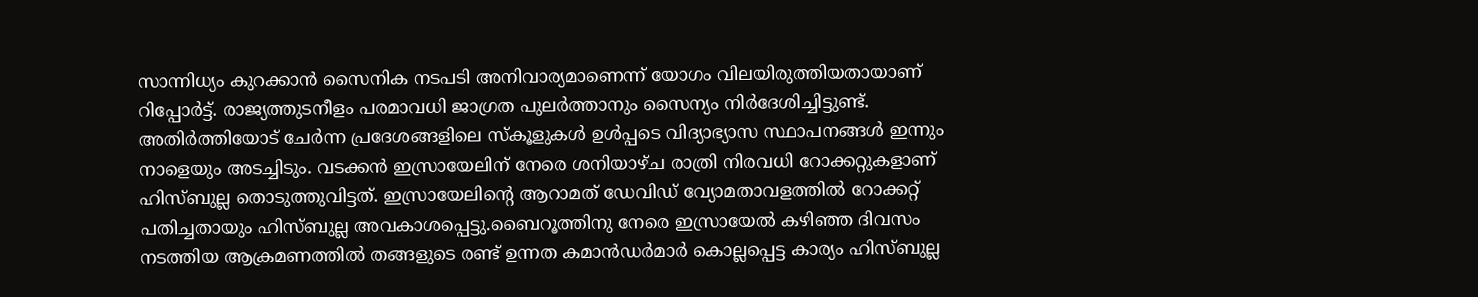സാന്നിധ്യം കുറക്കാൻ സൈനിക നടപടി അനിവാര്യമാണെന്ന് യോഗം വിലയിരുത്തിയതായാണ് റിപ്പോർട്ട്. രാജ്യത്തുടനീളം പരമാവധി ജാഗ്രത പുലർത്താനും സൈന്യം നിർദേശിച്ചിട്ടുണ്ട്. അതിർത്തിയോട് ചേർന്ന പ്രദേശങ്ങളിലെ സ്കൂളുകൾ ഉൾപ്പടെ വിദ്യാഭ്യാസ സ്ഥാപനങ്ങൾ ഇന്നും നാളെയും അടച്ചിടും. വടക്കൻ ഇസ്രായേലിന് നേരെ ശനിയാഴ്ച രാത്രി നിരവധി റോക്കറ്റുകളാണ് ഹിസ്ബുല്ല തൊടുത്തുവിട്ടത്. ഇസ്രായേലിന്റെ ആറാമത് ഡേവിഡ് വ്യോമതാവളത്തിൽ റോക്കറ്റ് പതിച്ചതായും ഹിസ്ബുല്ല അവകാശപ്പെട്ടു.ബൈറൂത്തിനു നേരെ ഇസ്രായേൽ കഴിഞ്ഞ ദിവസം നടത്തിയ ആക്രമണത്തിൽ തങ്ങളുടെ രണ്ട് ഉന്നത കമാൻഡർമാർ കൊല്ലപ്പെട്ട കാര്യം ഹിസ്ബുല്ല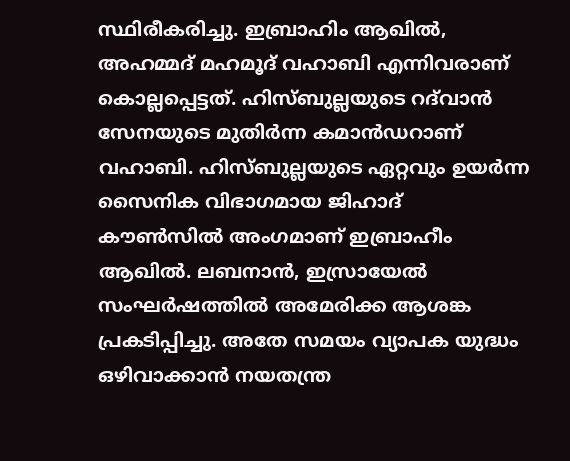സ്ഥിരീകരിച്ചു. ഇബ്രാഹിം ആഖിൽ, അഹമ്മദ് മഹമൂദ് വഹാബി എന്നിവരാണ് കൊല്ലപ്പെട്ടത്. ഹിസ്ബുല്ലയുടെ റദ്‍വാൻ സേനയുടെ മുതിർന്ന കമാൻഡറാണ് വഹാബി. ഹിസ്ബുല്ലയുടെ ഏറ്റവും ഉയർന്ന സൈനിക വിഭാഗമായ ജിഹാദ് കൗൺസിൽ അംഗമാണ് ഇബ്രാഹീം ആഖിൽ. ലബനാൻ, ഇസ്രായേൽ സംഘർഷത്തിൽ അമേരിക്ക ആശങ്ക പ്രകടിപ്പിച്ചു. അതേ സമയം വ്യാപക യുദ്ധം ഒഴിവാക്കാൻ നയതന്ത്ര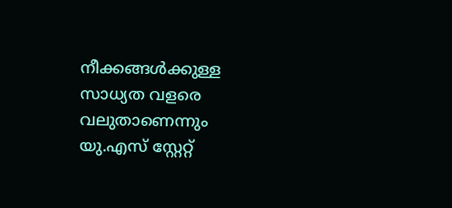നീക്കങ്ങൾക്കുള്ള സാധ്യത വളരെ വലുതാണെന്നും യു.എസ് സ്റ്റേറ്റ്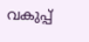വകുപ്പ്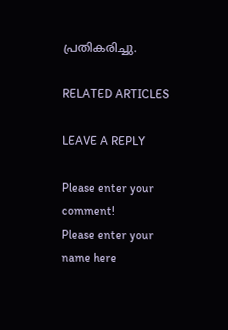പ്രതികരിച്ചു.

RELATED ARTICLES

LEAVE A REPLY

Please enter your comment!
Please enter your name here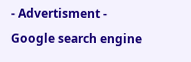- Advertisment -
Google search engine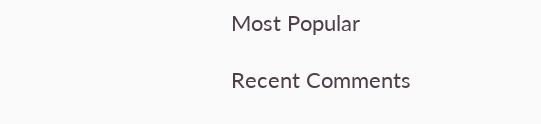Most Popular

Recent Comments